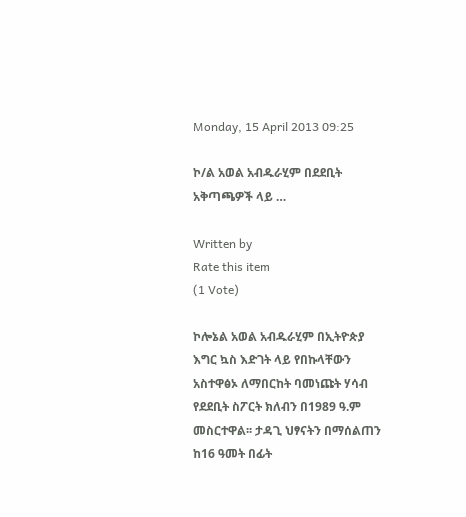Monday, 15 April 2013 09:25

ኮ/ል አወል አብዱራሂም በደደቢት አቅጣጫዎች ላይ …

Written by
Rate this item
(1 Vote)

ኮሎኔል አወል አብዱራሂም በኢትዮጵያ እግር ኳስ እድገት ላይ የበኩላቸውን አስተዋፅኦ ለማበርከት ባመነጩት ሃሳብ የደደቢት ስፖርት ክለብን በ1989 ዓ.ም መስርተዋል፡፡ ታዳጊ ህፃናትን በማሰልጠን ከ16 ዓመት በፊት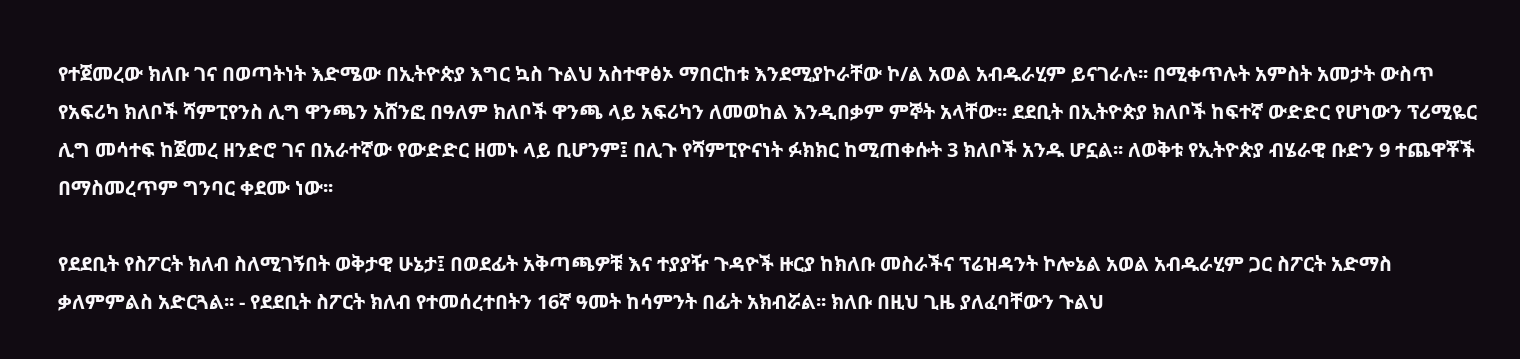የተጀመረው ክለቡ ገና በወጣትነት እድሜው በኢትዮጵያ እግር ኳስ ጉልህ አስተዋፅኦ ማበርከቱ እንደሚያኮራቸው ኮ/ል አወል አብዱራሂም ይናገራሉ፡፡ በሚቀጥሉት አምስት አመታት ውስጥ የአፍሪካ ክለቦች ሻምፒየንስ ሊግ ዋንጫን አሸንፎ በዓለም ክለቦች ዋንጫ ላይ አፍሪካን ለመወከል እንዲበቃም ምኞት አላቸው፡፡ ደደቢት በኢትዮጵያ ክለቦች ከፍተኛ ውድድር የሆነውን ፕሪሚዬር ሊግ መሳተፍ ከጀመረ ዘንድሮ ገና በአራተኛው የውድድር ዘመኑ ላይ ቢሆንም፤ በሊጉ የሻምፒዮናነት ፉክክር ከሚጠቀሱት 3 ክለቦች አንዱ ሆኗል፡፡ ለወቅቱ የኢትዮጵያ ብሄራዊ ቡድን 9 ተጨዋቾች በማስመረጥም ግንባር ቀደሙ ነው፡፡

የደደቢት የስፖርት ክለብ ስለሚገኝበት ወቅታዊ ሁኔታ፤ በወደፊት አቅጣጫዎቹ እና ተያያዥ ጉዳዮች ዙርያ ከክለቡ መስራችና ፕሬዝዳንት ኮሎኔል አወል አብዱራሂም ጋር ስፖርት አድማስ ቃለምምልስ አድርጓል፡፡ - የደደቢት ስፖርት ክለብ የተመሰረተበትን 16ኛ ዓመት ከሳምንት በፊት አክብሯል፡፡ ክለቡ በዚህ ጊዜ ያለፈባቸውን ጉልህ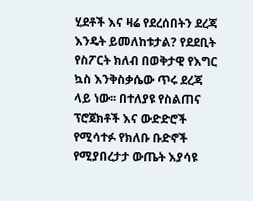ሂደቶች እና ዛሬ የደረሰበትን ደረጃ እንዴት ይመለከቱታል? የደደቢት የስፖርት ክለብ በወቅታዊ የእግር ኳስ እንቅስቃሴው ጥሩ ደረጃ ላይ ነው፡፡ በተለያዩ የስልጠና ፕሮጀክቶች እና ውድድሮች የሚሳተፉ የክለቡ ቡድኖች የሚያበረታታ ውጤት እያሳዩ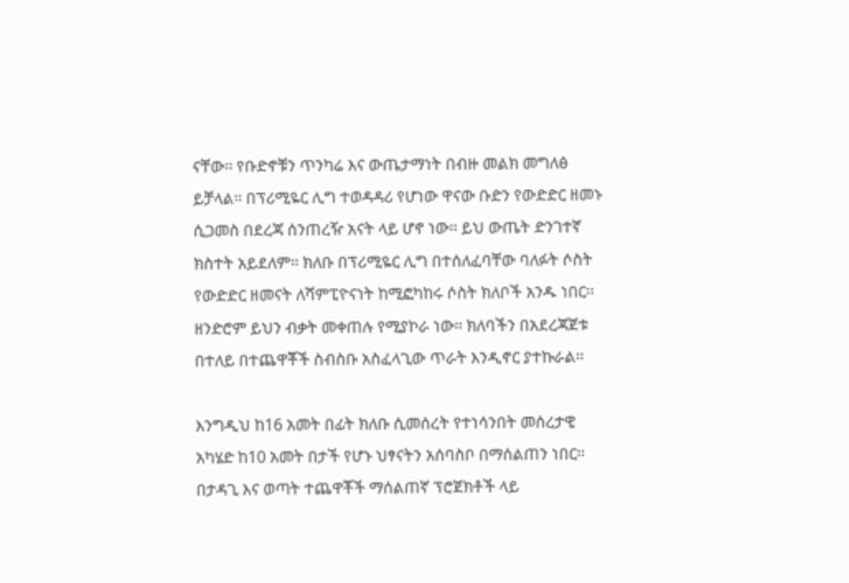ናቸው፡፡ የቡድኖቹን ጥንካሬ እና ውጤታማነት በብዙ መልክ መግለፅ ይቻላል፡፡ በፕሪሚዬር ሊግ ተወዳዳሪ የሆነው ዋናው ቡድን የውድድር ዘመኑ ሲጋመስ በደረጃ ሰንጠረዥ አናት ላይ ሆኖ ነው፡፡ ይህ ውጤት ድንገተኛ ክስተት አይደለም፡፡ ክለቡ በፕሪሚዬር ሊግ በተሰለፈባቸው ባለፉት ሶስት የውድድር ዘመናት ለሻምፒዮናነት ከሚፎካከሩ ሶስት ክለቦች አንዱ ነበር፡፡ ዘንድሮም ይህን ብቃት መቀጠሉ የሚያኮራ ነው፡፡ ክለባችን በአደረጃጀቱ በተለይ በተጨዋቾች ስብስቡ አስፈላጊው ጥራት እንዲኖር ያተኩራል፡፡

እንግዲህ ከ16 አመት በፊት ክለቡ ሲመሰረት የተነሳንበት መሰረታዊ አካሄድ ከ10 አመት በታች የሆኑ ህፃናትን አሰባስቦ በማሰልጠን ነበር፡፡ በታዳጊ እና ወጣት ተጨዋቾች ማሰልጠኛ ፕሮጀክቶች ላይ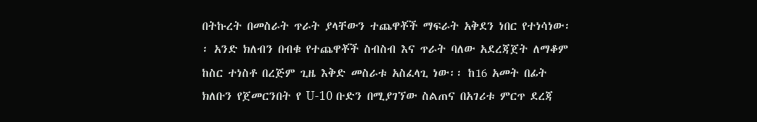በትኩረት በመስራት ጥራት ያላቸውን ተጨዋቾች ማፍራት አቅደን ነበር የተነሳነው፡፡ አንድ ክለብን በብቁ የተጨዋቾች ስብስብ እና ጥራት ባለው አደረጃጀት ለማቆም ከስር ተነስቶ በረጅም ጊዜ እቅድ መስራቱ አስፈላጊ ነው፡፡ ከ16 አመት በፊት ክለቡን የጀመርንበት የ U-10 ቡድን በሚያገኘው ስልጠና በአገሪቱ ምርጥ ደረጃ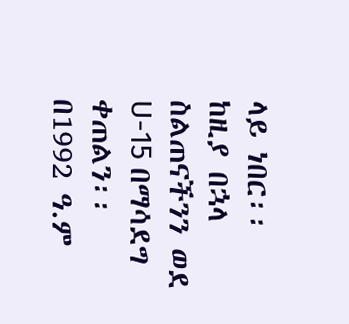ላይ ነበር፡፡ ከዚያ በኋላ ስልጠናችንን ወደ U-15 በማሳደግ ቀጠልን፡፡ በ1992 ዓ.ም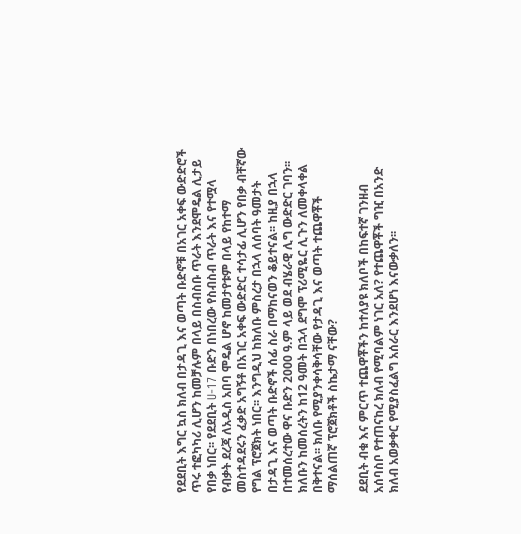የደደቢት እግር ኳስ ክለብ በታዳጊ እና ወጣት ቡድኖቹ በአገር አቀፍ ውድድሮች ጥሩ ተፎካካሪ ሊሆን ከመቻሉም በላይ በስብስቡ ጥራት እንደሞዴል ሊታይ የበቃ ነበር፡፡ የደደቢት U-17 ቡድን በነበረው የስብስብ ጥራት እና የተሟላ የብቃት ደረጃ ለአዲስ አበባ ሞዴል ሆኖ ከመታየቱም በላይ የከተማ መስተዳደሩን ፈቃድ አግኝቶ በአገር አቀፍ ውድድር ተሳታፊ ሊሆን የበቃ ብቸኛው የግል ፕሮጀክት ነበር፡፡ እንግዲህ ከክለቡ ምስረታ በኋላ ለሰባት ዓመታት በታዳጊ እና ወጣት ቡድኖች ሰፊ ስራ በማከናወን ቆይተናል፡፡ ከዚያ በኋላ በተመሰረተው ዋና ቡድን 2000 ዓ.ም ላይ ወደ ብሄራዊ ሊግ ውድድር ገባን፡፡ ክለቡን ከመሰረትን ከ12 ዓመት በኋላ ደግሞ ፕሪሚዬር ሊጉን ለመቀላቀል በቅተናል፡፡ ክለቡ የሚያንቀሳቅሳቸው የታዳጊ እና ወጣት ተጨዋቾች ማሰልጠኛ ፕሮጀክቶች ስኬታማ ናቸው?

ደደቢት ብቁ እና ምርጥ ተጨዋቾችን ከተለያዩ ክለቦች በከፍተኛ ገንዘብ አሰባስቦ የተጠናከረ ክለብ የሚባልም ነገር አለ? የተጨዋቾች ግዢ በአንድ ክለብ አወቃቀር የሚያስፈልግ አሰራር እንደሆነ እናውቃለን፡፡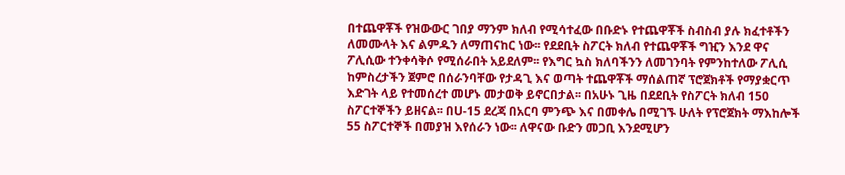በተጨዋቾች የዝውውር ገበያ ማንም ክለብ የሚሳተፈው በቡድኑ የተጨዋቾች ስብስብ ያሉ ክፈተቶችን ለመሙላት እና ልምዱን ለማጠናከር ነው፡፡ የደደቢት ስፖርት ክለብ የተጨዋቾች ግዢን እንደ ዋና ፖሊሲው ተንቀሳቅሶ የሚሰራበት አይደለም፡፡ የእግር ኳስ ክለባችንን ለመገንባት የምንከተለው ፖሊሲ ከምስረታችን ጀምሮ በሰራንባቸው የታዳጊ እና ወጣት ተጨዋቾች ማሰልጠኛ ፕሮጀክቶች የማያቋርጥ እድገት ላይ የተመሰረተ መሆኑ መታወቅ ይኖርበታል፡፡ በአሁኑ ጊዜ በደደቢት የስፖርት ክለብ 150 ስፖርተኞችን ይዘናል፡፡ በU-15 ደረጃ በአርባ ምንጭ እና በመቀሌ በሚገኙ ሁለት የፕሮጀክት ማእከሎች 55 ስፖርተኞች በመያዝ እየሰራን ነው፡፡ ለዋናው ቡድን መጋቢ እንደሚሆን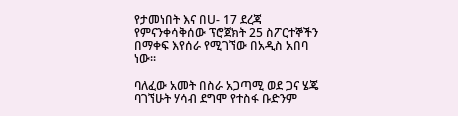የታመነበት እና በU- 17 ደረጃ የምናንቀሳቅሰው ፕሮጀክት 25 ስፖርተኞችን በማቀፍ እየሰራ የሚገኘው በአዲስ አበባ ነው፡፡

ባለፈው አመት በስራ አጋጣሚ ወደ ጋና ሄጄ ባገኘሁት ሃሳብ ደግሞ የተስፋ ቡድንም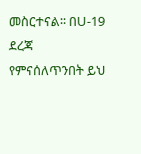መስርተናል፡፡ በU-19 ደረጃ የምናሰለጥንበት ይህ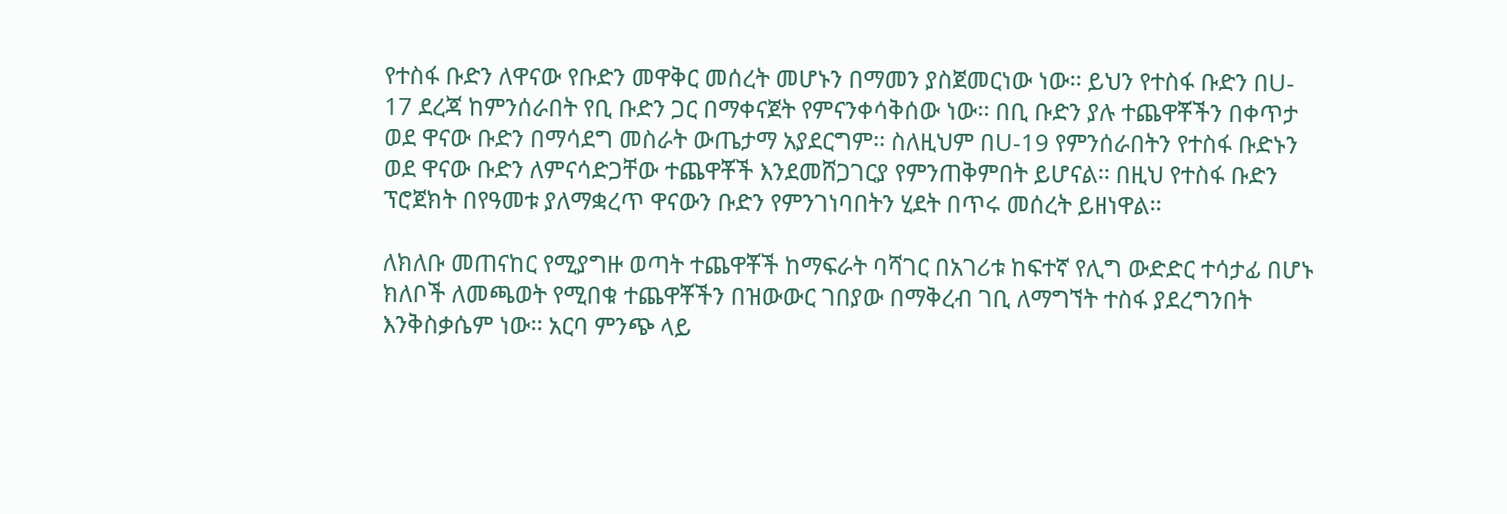የተስፋ ቡድን ለዋናው የቡድን መዋቅር መሰረት መሆኑን በማመን ያስጀመርነው ነው፡፡ ይህን የተስፋ ቡድን በU- 17 ደረጃ ከምንሰራበት የቢ ቡድን ጋር በማቀናጀት የምናንቀሳቅሰው ነው፡፡ በቢ ቡድን ያሉ ተጨዋቾችን በቀጥታ ወደ ዋናው ቡድን በማሳደግ መስራት ውጤታማ አያደርግም፡፡ ስለዚህም በU-19 የምንሰራበትን የተስፋ ቡድኑን ወደ ዋናው ቡድን ለምናሳድጋቸው ተጨዋቾች እንደመሸጋገርያ የምንጠቅምበት ይሆናል፡፡ በዚህ የተስፋ ቡድን ፕሮጀክት በየዓመቱ ያለማቋረጥ ዋናውን ቡድን የምንገነባበትን ሂደት በጥሩ መሰረት ይዘነዋል፡፡

ለክለቡ መጠናከር የሚያግዙ ወጣት ተጨዋቾች ከማፍራት ባሻገር በአገሪቱ ከፍተኛ የሊግ ውድድር ተሳታፊ በሆኑ ክለቦች ለመጫወት የሚበቁ ተጨዋቾችን በዝውውር ገበያው በማቅረብ ገቢ ለማግኘት ተስፋ ያደረግንበት እንቅስቃሴም ነው፡፡ አርባ ምንጭ ላይ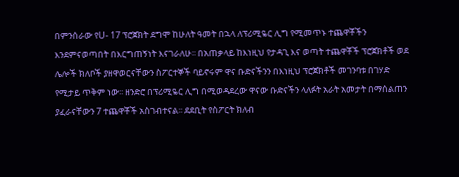በምንሰራው የU- 17 ፕሮጀክት ደግሞ ከሁለት ዓመት በኋላ ለፕሪሚዬር ሊግ የሚመጥኑ ተጨዋቾችን እንደምናወጣበት በእርግጠኝነት እናገራለሁ፡፡ በአጠቃላይ ከእነዚህ የታዳጊ እና ወጣት ተጨዋቾች ፕሮጀክቶች ወደ ሌሎች ክለቦች ያዘዋወርናቸውን ስፖርተኞች ባይኖሩም ዋና ቡድናችንን በእነዚህ ፕሮጀክቶች መገንባቱ በገሃድ የሚታይ ጥቅም ነው፡፡ ዘንድሮ በፕሪሚዬር ሊግ በሚወዳደረው ዋናው ቡድናችን ላለፉት አራት አመታት በማሰልጠን ያፈራናቸውን 7 ተጨዋቾች አስገብተናል፡፡ ደደቢት የስፖርት ክለብ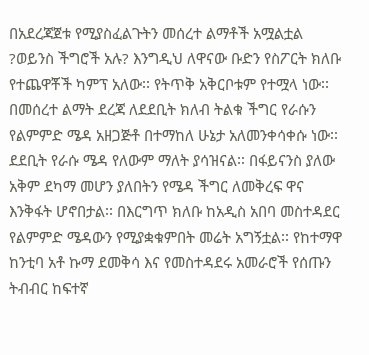በአደረጃጀቱ የሚያስፈልጉትን መሰረተ ልማቶች አሟልቷል ?ወይንስ ችግሮች አሉ? እንግዲህ ለዋናው ቡድን የስፖርት ክለቡ የተጨዋቾች ካምፕ አለው፡፡ የትጥቅ አቅርቦቱም የተሟላ ነው፡፡ በመሰረተ ልማት ደረጃ ለደደቢት ክለብ ትልቁ ችግር የራሱን የልምምድ ሜዳ አዘጋጅቶ በተማከለ ሁኔታ አለመንቀሳቀሱ ነው፡፡ ደደቢት የራሱ ሜዳ የለውም ማለት ያሳዝናል፡፡ በፋይናንስ ያለው አቅም ደካማ መሆን ያለበትን የሜዳ ችግር ለመቅረፍ ዋና እንቅፋት ሆኖበታል፡፡ በእርግጥ ክለቡ ከአዲስ አበባ መስተዳደር የልምምድ ሜዳውን የሚያቋቁምበት መሬት አግኝቷል፡፡ የከተማዋ ከንቲባ አቶ ኩማ ደመቅሳ እና የመስተዳደሩ አመራሮች የሰጡን ትብብር ከፍተኛ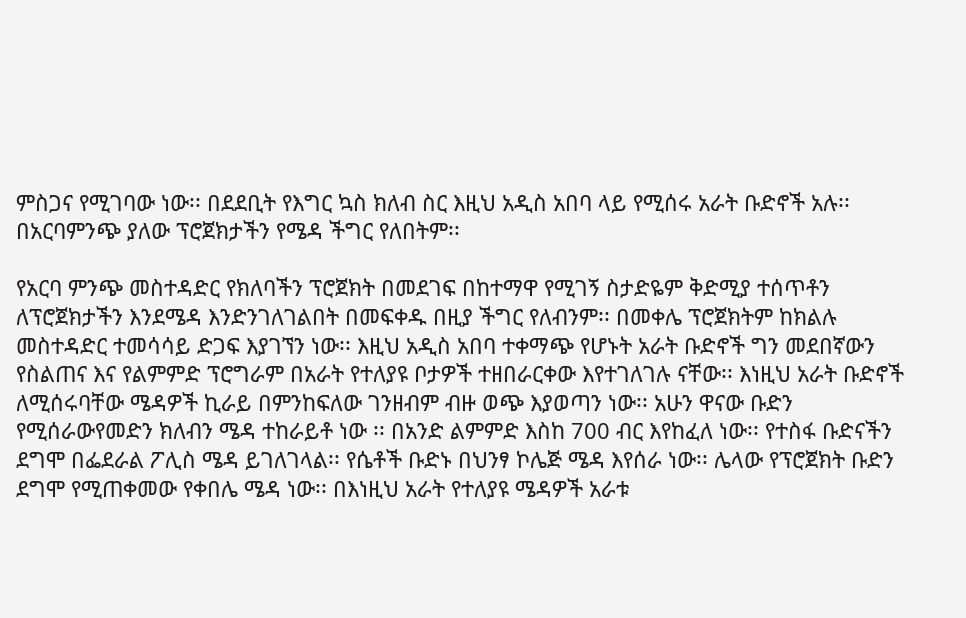ምስጋና የሚገባው ነው፡፡ በደደቢት የእግር ኳስ ክለብ ስር እዚህ አዲስ አበባ ላይ የሚሰሩ አራት ቡድኖች አሉ፡፡ በአርባምንጭ ያለው ፕሮጀክታችን የሜዳ ችግር የለበትም፡፡

የአርባ ምንጭ መስተዳድር የክለባችን ፕሮጀክት በመደገፍ በከተማዋ የሚገኝ ስታድዬም ቅድሚያ ተሰጥቶን ለፕሮጀክታችን እንደሜዳ እንድንገለገልበት በመፍቀዱ በዚያ ችግር የለብንም፡፡ በመቀሌ ፕሮጀክትም ከክልሉ መስተዳድር ተመሳሳይ ድጋፍ እያገኘን ነው፡፡ እዚህ አዲስ አበባ ተቀማጭ የሆኑት አራት ቡድኖች ግን መደበኛውን የስልጠና እና የልምምድ ፕሮግራም በአራት የተለያዩ ቦታዎች ተዘበራርቀው እየተገለገሉ ናቸው፡፡ እነዚህ አራት ቡድኖች ለሚሰሩባቸው ሜዳዎች ኪራይ በምንከፍለው ገንዘብም ብዙ ወጭ እያወጣን ነው፡፡ አሁን ዋናው ቡድን የሚሰራውየመድን ክለብን ሜዳ ተከራይቶ ነው ፡፡ በአንድ ልምምድ እስከ 700 ብር እየከፈለ ነው፡፡ የተስፋ ቡድናችን ደግሞ በፌደራል ፖሊስ ሜዳ ይገለገላል፡፡ የሴቶች ቡድኑ በህንፃ ኮሌጅ ሜዳ እየሰራ ነው፡፡ ሌላው የፕሮጀክት ቡድን ደግሞ የሚጠቀመው የቀበሌ ሜዳ ነው፡፡ በእነዚህ አራት የተለያዩ ሜዳዎች አራቱ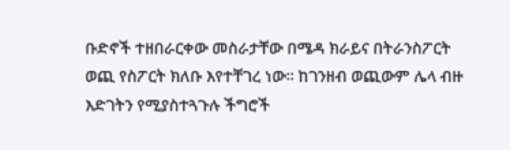ቡድኖች ተዘበራርቀው መስራታቸው በሜዳ ክራይና በትራንስፖርት ወጪ የስፖርት ክለቡ እየተቸገረ ነው፡፡ ከገንዘብ ወጪውም ሌላ ብዙ እድገትን የሚያስተጓጉሉ ችግሮች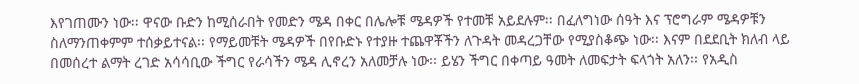እየገጠሙን ነው፡፡ ዋናው ቡድን ከሚሰራበት የመድን ሜዳ በቀር በሌሎቹ ሜዳዎች የተመቹ አይደሉም፡፡ በፈለግነው ሰዓት እና ፕሮግራም ሜዳዎቹን ስለማንጠቀምም ተሰቃይተናል፡፡ የማይመቹት ሜዳዎች በየቡድኑ የተያዙ ተጨዋቾችን ለጉዳት መዳረጋቸው የሚያስቆጭ ነው፡፡ እናም በደደቢት ክለብ ላይ በመሰረተ ልማት ረገድ አሳሳቢው ችግር የራሳችን ሜዳ ሊኖረን አለመቻሉ ነው፡፡ ይሄን ችግር በቀጣይ ዓመት ለመፍታት ፍላጎት አለን፡፡ የአዲስ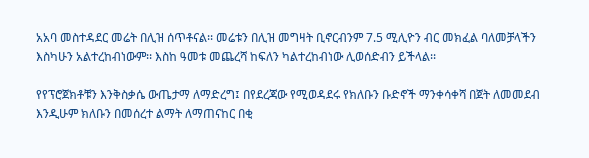አአባ መስተዳደር መሬት በሊዝ ሰጥቶናል፡፡ መሬቱን በሊዝ መግዛት ቢኖርብንም 7.5 ሚሊዮን ብር መክፈል ባለመቻላችን እስካሁን አልተረከብነውም፡፡ እስከ ዓመቱ መጨረሻ ከፍለን ካልተረከብነው ሊወሰድብን ይችላል፡፡

የየፕሮጀክቶቹን እንቅስቃሴ ውጤታማ ለማድረግ፤ በየደረጃው የሚወዳደሩ የክለቡን ቡድኖች ማንቀሳቀሻ በጀት ለመመደብ እንዲሁም ክለቡን በመሰረተ ልማት ለማጠናከር በቂ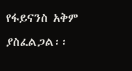የፋይናንስ አቅም ያስፈልጋል፡፡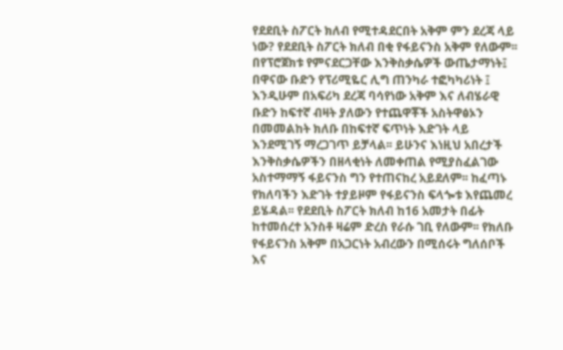የደደቢት ስፖርት ክለብ የሚተዳደርበት አቅም ምን ደረጃ ላይ ነው? የደደቢት ስፖርት ክለብ በቂ የፋይናንስ አቅም የለውም፡፡ በየፕሮጀክቱ የምናደርጋቸው እንቅስቃሴዎች ውጤታማነት፤ በዋናው ቡድን የፕሪሚዬር ሊግ ጠንካራ ተፎካካሪነት ፤ እንዲሁም በአፍሪካ ደረጃ ባሳየነው አቅም እና ለብሄራዊ ቡድን ከፍተኛ ብዛት ያለውን የተጨዋቾች አስትዋፅኦን በመመልከት ክለቡ በከፍተኛ ፍጥነት እድገት ላይ እንደሚገኝ ማረጋገጥ ይቻላል፡፡ ይሁንና እነዚህ አበረታች እንቅስቃሴዎችን በዘላቂነት ለመቀጠል የሚያስፈልገው አስተማማኝ ፋይናንስ ግን የተጠናከረ አይደለም፡፡ ከፈጣኑ የክለባችን እድገት ተያይዞም የፋይናንስ ፍላጐቱ እየጨመረ ይሄዳል፡፡ የደደቢት ስፖርት ክለብ ከ16 አመታት በፊት ከተመሰረተ አንስቶ ዛሬም ድረስ የራሱ ገቢ የለውም፡፡ የክለቡ የፋይናንስ አቅም በአጋርነት አብረውን በሚሰሩት ግለሰቦች እና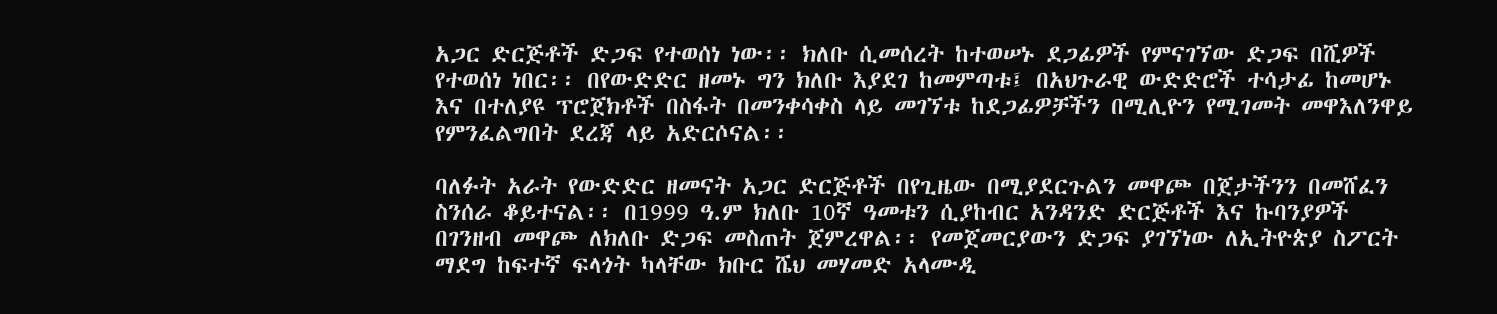አጋር ድርጅቶች ድጋፍ የተወሰነ ነው፡፡ ክለቡ ሲመሰረት ከተወሠኑ ደጋፊዎች የምናገኘው ድጋፍ በሺዎች የተወሰነ ነበር፡፡ በየውድድር ዘመኑ ግን ክለቡ እያደገ ከመምጣቱ፤ በአህጉራዊ ውድድሮች ተሳታፊ ከመሆኑ እና በተለያዩ ፕሮጀክቶች በስፋት በመንቀሳቀስ ላይ መገኘቱ ከደጋፊዎቻችን በሚሊዮን የሚገመት መዋእለንዋይ የምንፈልግበት ደረጃ ላይ አድርሶናል፡፡

ባለፉት አራት የውድድር ዘመናት አጋር ድርጅቶች በየጊዜው በሚያደርጉልን መዋጮ በጀታችንን በመሸፈን ስንሰራ ቆይተናል፡፡ በ1999 ዓ.ም ክለቡ 10ኛ ዓመቱን ሲያከብር አንዳንድ ድርጅቶች እና ኩባንያዎች በገንዘብ መዋጮ ለክለቡ ድጋፍ መስጠት ጀምረዋል፡፡ የመጀመርያውን ድጋፍ ያገኘነው ለኢትዮጵያ ስፖርት ማደግ ከፍተኛ ፍላጎት ካላቸው ክቡር ሼህ መሃመድ አላሙዲ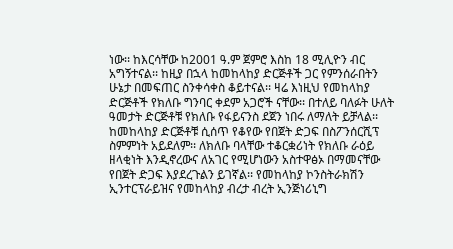ነው፡፡ ከእርሳቸው ከ2001 ዓ.ም ጀምሮ እስከ 18 ሚሊዮን ብር አግኝተናል፡፡ ከዚያ በኋላ ከመከላከያ ድርጅቶች ጋር የምንሰራበትን ሁኔታ በመፍጠር ስንቀሳቀስ ቆይተናል፡፡ ዛሬ እነዚህ የመከላከያ ድርጅቶች የክለቡ ግንባር ቀደም አጋሮች ናቸው፡፡ በተለይ ባለፉት ሁለት ዓመታት ድርጅቶቹ የክለቡ የፋይናንስ ደጀን ነበሩ ለማለት ይቻላል፡፡ ከመከላከያ ድርጅቶቹ ሲሰጥ የቆየው የበጀት ድጋፍ በስፖንሰርሺፕ ስምምነት አይደለም፡፡ ለክለቡ ባላቸው ተቆርቋሪነት የክለቡ ራዕይ ዘላቂነት እንዲኖረውና ለአገር የሚሆነውን አስተዋፅኦ በማመናቸው የበጀት ድጋፍ እያደረጉልን ይገኛል፡፡ የመከላከያ ኮንስትራክሽን ኢንተርፕራይዝና የመከላከያ ብረታ ብረት ኢንጅነሪኒግ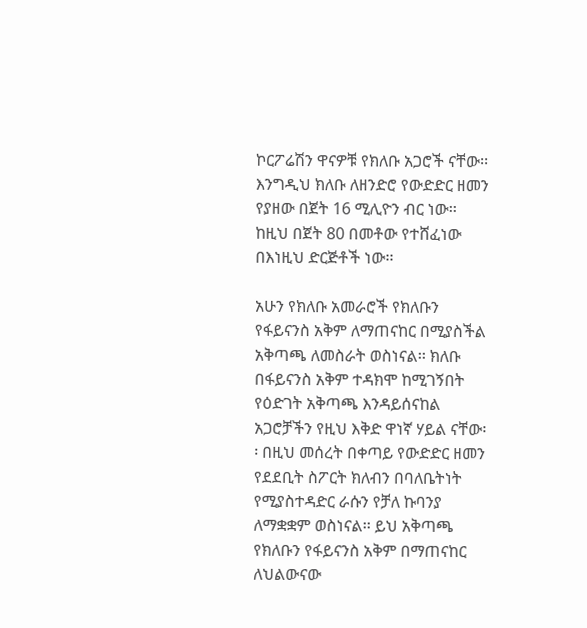ኮርፖሬሽን ዋናዎቹ የክለቡ አጋሮች ናቸው፡፡ እንግዲህ ክለቡ ለዘንድሮ የውድድር ዘመን የያዘው በጀት 16 ሚሊዮን ብር ነው፡፡ ከዚህ በጀት 80 በመቶው የተሸፈነው በእነዚህ ድርጅቶች ነው፡፡

አሁን የክለቡ አመራሮች የክለቡን የፋይናንስ አቅም ለማጠናከር በሚያስችል አቅጣጫ ለመስራት ወስነናል፡፡ ክለቡ በፋይናንስ አቅም ተዳክሞ ከሚገኝበት የዕድገት አቅጣጫ እንዳይሰናከል አጋሮቻችን የዚህ እቅድ ዋነኛ ሃይል ናቸው፡፡ በዚህ መሰረት በቀጣይ የውድድር ዘመን የደደቢት ስፖርት ክለብን በባለቤትነት የሚያስተዳድር ራሱን የቻለ ኩባንያ ለማቋቋም ወስነናል፡፡ ይህ አቅጣጫ የክለቡን የፋይናንስ አቅም በማጠናከር ለህልውናው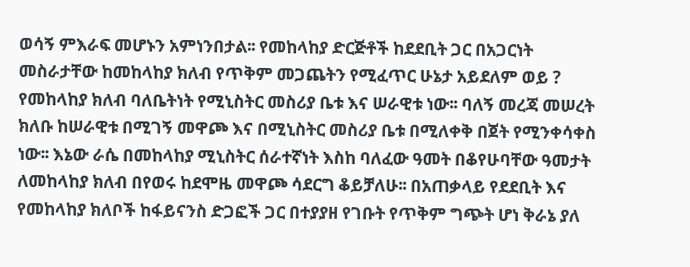ወሳኝ ምእራፍ መሆኑን አምነንበታል፡፡ የመከላከያ ድርጅቶች ከደደቢት ጋር በአጋርነት መስራታቸው ከመከላከያ ክለብ የጥቅም መጋጨትን የሚፈጥር ሁኔታ አይደለም ወይ ? የመከላከያ ክለብ ባለቤትነት የሚኒስትር መስሪያ ቤቱ እና ሠራዊቱ ነው፡፡ ባለኝ መረጃ መሠረት ክለቡ ከሠራዊቱ በሚገኝ መዋጮ እና በሚኒስትር መስሪያ ቤቱ በሚለቀቅ በጀት የሚንቀሳቀስ ነው፡፡ እኔው ራሴ በመከላከያ ሚኒስትር ሰራተኛነት እስከ ባለፈው ዓመት በቆየሁባቸው ዓመታት ለመከላከያ ክለብ በየወሩ ከደሞዜ መዋጮ ሳደርግ ቆይቻለሁ፡፡ በአጠቃላይ የደደቢት እና የመከላከያ ክለቦች ከፋይናንስ ድጋፎች ጋር በተያያዘ የገቡት የጥቅም ግጭት ሆነ ቅራኔ ያለ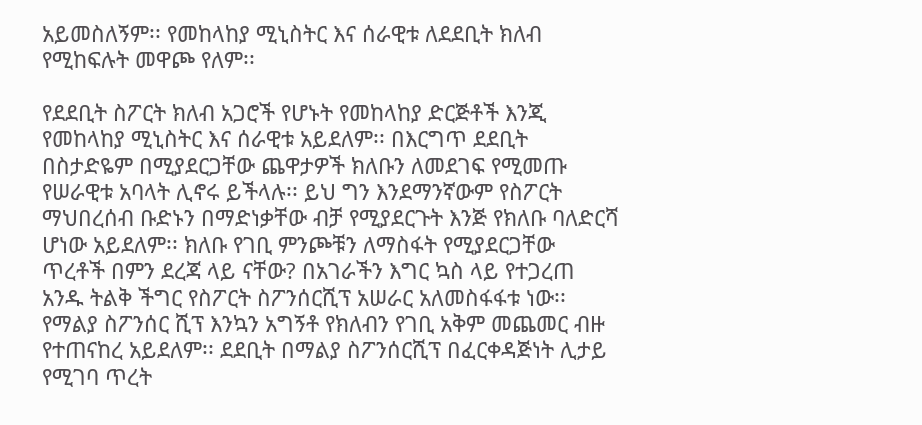አይመስለኝም፡፡ የመከላከያ ሚኒስትር እና ሰራዊቱ ለደደቢት ክለብ የሚከፍሉት መዋጮ የለም፡፡

የደደቢት ስፖርት ክለብ አጋሮች የሆኑት የመከላከያ ድርጅቶች እንጂ የመከላከያ ሚኒስትር እና ሰራዊቱ አይደለም፡፡ በእርግጥ ደደቢት በስታድዬም በሚያደርጋቸው ጨዋታዎች ክለቡን ለመደገፍ የሚመጡ የሠራዊቱ አባላት ሊኖሩ ይችላሉ፡፡ ይህ ግን እንደማንኛውም የስፖርት ማህበረሰብ ቡድኑን በማድነቃቸው ብቻ የሚያደርጉት እንጅ የክለቡ ባለድርሻ ሆነው አይደለም፡፡ ክለቡ የገቢ ምንጮቹን ለማስፋት የሚያደርጋቸው ጥረቶች በምን ደረጃ ላይ ናቸው? በአገራችን እግር ኳስ ላይ የተጋረጠ አንዱ ትልቅ ችግር የስፖርት ስፖንሰርሺፕ አሠራር አለመስፋፋቱ ነው፡፡ የማልያ ስፖንሰር ሺፕ እንኳን አግኝቶ የክለብን የገቢ አቅም መጨመር ብዙ የተጠናከረ አይደለም፡፡ ደደቢት በማልያ ስፖንሰርሺፕ በፈርቀዳጅነት ሊታይ የሚገባ ጥረት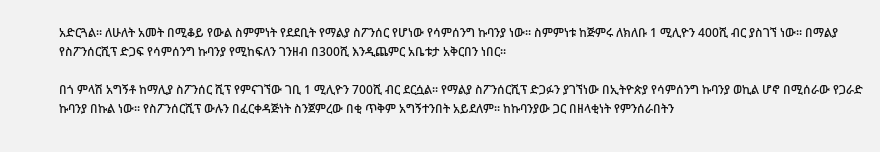አድርጓል፡፡ ለሁለት አመት በሚቆይ የውል ስምምነት የደደቢት የማልያ ስፖንሰር የሆነው የሳምሰንግ ኩባንያ ነው፡፡ ስምምነቱ ከጅምሩ ለክለቡ 1 ሚሊዮን 400ሺ ብር ያስገኘ ነው፡፡ በማልያ የስፖንሰርሺፕ ድጋፍ የሳምሰንግ ኩባንያ የሚከፍለን ገንዘብ በ300ሺ እንዲጨምር አቤቱታ አቅርበን ነበር፡፡

በጎ ምላሽ አግኝቶ ከማሊያ ስፖንሰር ሺፕ የምናገኘው ገቢ 1 ሚሊዮን 700ሺ ብር ደርሷል፡፡ የማልያ ስፖንሰርሺፕ ድጋፉን ያገኘነው በኢትዮጵያ የሳምሰንግ ኩባንያ ወኪል ሆኖ በሚሰራው የጋራድ ኩባንያ በኩል ነው፡፡ የስፖንሰርሺፕ ውሉን በፈርቀዳጅነት ስንጀምረው በቂ ጥቅም አግኝተንበት አይደለም፡፡ ከኩባንያው ጋር በዘላቂነት የምንሰራበትን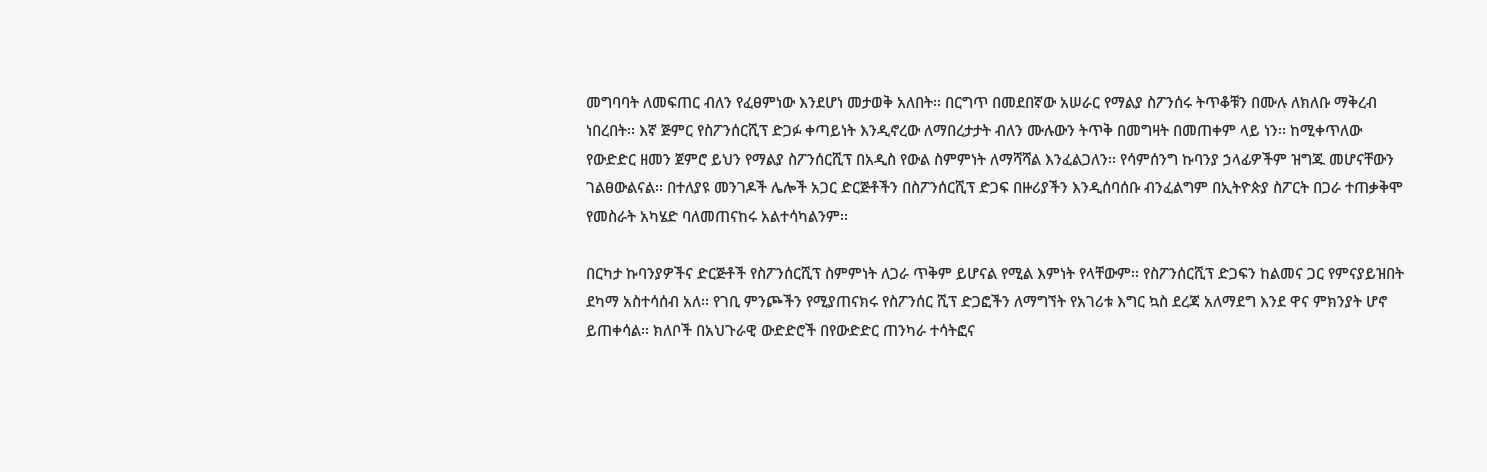መግባባት ለመፍጠር ብለን የፈፀምነው እንደሆነ መታወቅ አለበት፡፡ በርግጥ በመደበኛው አሠራር የማልያ ስፖንሰሩ ትጥቆቹን በሙሉ ለክለቡ ማቅረብ ነበረበት፡፡ እኛ ጅምር የስፖንሰርሺፕ ድጋፉ ቀጣይነት እንዲኖረው ለማበረታታት ብለን ሙሉውን ትጥቅ በመግዛት በመጠቀም ላይ ነን፡፡ ከሚቀጥለው የውድድር ዘመን ጀምሮ ይህን የማልያ ስፖንሰርሺፕ በአዲስ የውል ስምምነት ለማሻሻል እንፈልጋለን፡፡ የሳምሰንግ ኩባንያ ኃላፊዎችም ዝግጁ መሆናቸውን ገልፀውልናል፡፡ በተለያዩ መንገዶች ሌሎች አጋር ድርጅቶችን በስፖንሰርሺፕ ድጋፍ በዙሪያችን እንዲሰባሰቡ ብንፈልግም በኢትዮጵያ ስፖርት በጋራ ተጠቃቅሞ የመስራት አካሄድ ባለመጠናከሩ አልተሳካልንም፡፡

በርካታ ኩባንያዎችና ድርጅቶች የስፖንሰርሺፕ ስምምነት ለጋራ ጥቅም ይሆናል የሚል እምነት የላቸውም፡፡ የስፖንሰርሺፕ ድጋፍን ከልመና ጋር የምናያይዝበት ደካማ አስተሳሰብ አለ፡፡ የገቢ ምንጮችን የሚያጠናክሩ የስፖንሰር ሺፕ ድጋፎችን ለማግኘት የአገሪቱ እግር ኳስ ደረጃ አለማደግ እንደ ዋና ምክንያት ሆኖ ይጠቀሳል፡፡ ክለቦች በአህጉራዊ ውድድሮች በየውድድር ጠንካራ ተሳትፎና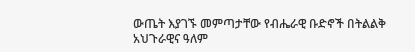ውጤት እያገኙ መምጣታቸው የብሔራዊ ቡድኖች በትልልቅ አህጉራዊና ዓለም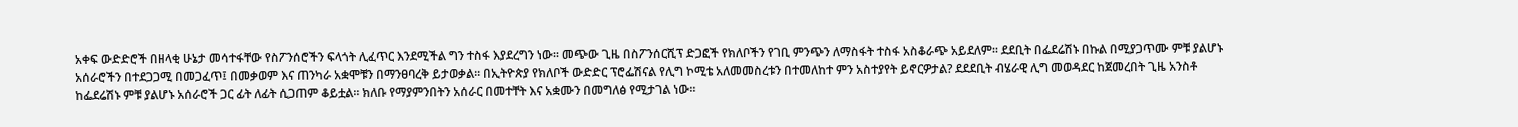አቀፍ ውድድሮች በዘላቂ ሁኔታ መሳተፋቸው የስፖንሰሮችን ፍላጎት ሊፈጥር እንደሚችል ግን ተስፋ እያደረግን ነው፡፡ መጭው ጊዜ በስፖንሰርሺፕ ድጋፎች የክለቦችን የገቢ ምንጭን ለማስፋት ተስፋ አስቆራጭ አይደለም፡፡ ደደቢት በፌደሬሽኑ በኩል በሚያጋጥሙ ምቹ ያልሆኑ አሰራሮችን በተደጋጋሚ በመጋፈጥ፤ በመቃወም እና ጠንካራ አቋሞቹን በማንፀባረቅ ይታወቃል፡፡ በኢትዮጵያ የክለቦች ውድድር ፕሮፌሽናል የሊግ ኮሚቴ አለመመስረቱን በተመለከተ ምን አስተያየት ይኖርዎታል? ደደደቢት ብሄራዊ ሊግ መወዳደር ከጀመረበት ጊዜ አንስቶ ከፌደሬሽኑ ምቹ ያልሆኑ አሰራሮች ጋር ፊት ለፊት ሲጋጠም ቆይቷል፡፡ ክለቡ የማያምንበትን አሰራር በመተቸት እና አቋሙን በመግለፅ የሚታገል ነው፡፡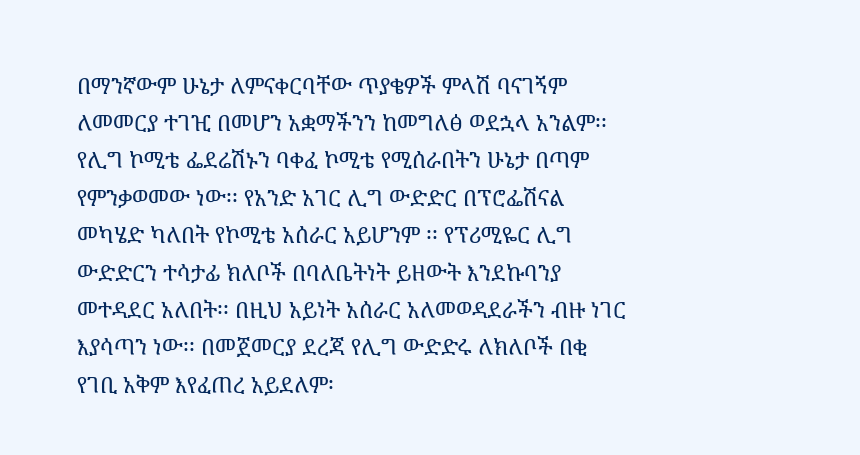በማንኛውም ሁኔታ ለምናቀርባቸው ጥያቄዎች ምላሽ ባናገኝም ለመመርያ ተገዢ በመሆን አቋማችንን ከመግለፅ ወደኋላ አንልም፡፡ የሊግ ኮሚቴ ፌደሬሽኑን ባቀፈ ኮሚቴ የሚሰራበትን ሁኔታ በጣም የምንቃወመው ነው፡፡ የአንድ አገር ሊግ ውድድር በፕሮፌሽናል መካሄድ ካለበት የኮሚቴ አሰራር አይሆንም ፡፡ የፕሪሚዬር ሊግ ውድድርን ተሳታፊ ክለቦች በባለቤትነት ይዘውት እንደኩባንያ መተዳደር አለበት፡፡ በዚህ አይነት አሰራር አለመወዳደራችን ብዙ ነገር እያሳጣን ነው፡፡ በመጀመርያ ደረጃ የሊግ ውድድሩ ለክለቦች በቂ የገቢ አቅም እየፈጠረ አይደለም፡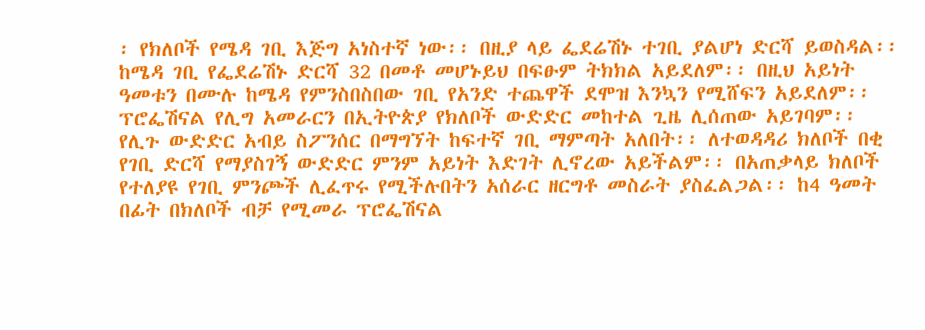፡ የክለቦች የሜዳ ገቢ እጅግ አነስተኛ ነው፡፡ በዚያ ላይ ፌደሬሽኑ ተገቢ ያልሆነ ድርሻ ይወስዳል፡፡ ከሜዳ ገቢ የፌደሬሽኑ ድርሻ 32 በመቶ መሆኑይህ በፍፁም ትክክል አይደለም፡፡ በዚህ አይነት ዓመቱን በሙሉ ከሜዳ የምንስበስበው ገቢ የአንድ ተጨዋች ደሞዝ እንኳን የሚሸፍን አይደለም፡፡ ፕሮፌሽናል የሊግ አመራርን በኢትዮጵያ የክለቦች ውድድር መከተል ጊዜ ሊሰጠው አይገባም፡፡ የሊጉ ውድድር አብይ ስፖንሰር በማግኘት ከፍተኛ ገቢ ማምጣት አለበት፡፡ ለተወዳዳሪ ክለቦች በቂ የገቢ ድርሻ የማያስገኝ ውድድር ምንም አይነት እድገት ሊኖረው አይችልም፡፡ በአጠቃላይ ክለቦች የተለያዩ የገቢ ምንጮች ሊፈጥሩ የሚችሉበትን አሰራር ዘርግቶ መስራት ያስፈልጋል፡፡ ከ4 ዓመት በፊት በክለቦች ብቻ የሚመራ ፕሮፌሽናል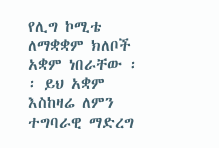የሊግ ኮሚቴ ለማቋቋም ክለቦች አቋም ነበራቸው ፡፡ ይህ አቋም እስከዛሬ ለምን ተግባራዊ ማድረግ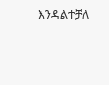እንዳልተቻለ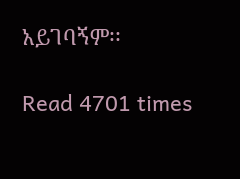አይገባኝም፡፡

Read 4701 times